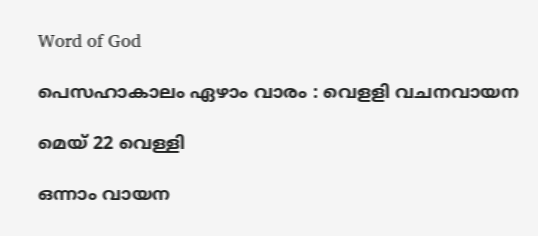Word of God

പെസഹാകാലം ഏഴാം വാരം : വെളളി വചനവായന

മെയ് 22 വെള്ളി

ഒന്നാം വായന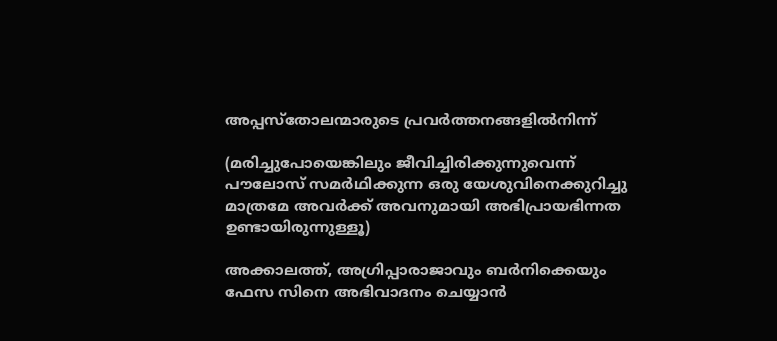അപ്പസ്തോലന്മാരുടെ പ്രവർത്തനങ്ങളിൽനിന്ന്

(മരിച്ചുപോയെങ്കിലും ജീവിച്ചിരിക്കുന്നുവെന്ന് പൗലോസ് സമർഥിക്കുന്ന ഒരു യേശുവിനെക്കുറിച്ചു മാത്രമേ അവർക്ക് അവനുമായി അഭിപ്രായഭിന്നത ഉണ്ടായിരുന്നുള്ളൂ)

അക്കാലത്ത്, അഗ്രിപ്പാരാജാവും ബർനിക്കെയും ഫേസ സിനെ അഭിവാദനം ചെയ്യാൻ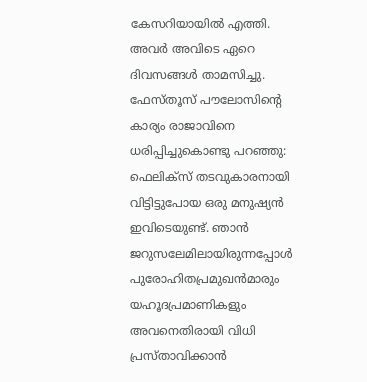കേസറിയായിൽ എത്തി. അവർ അവിടെ ഏറെ ദിവസങ്ങൾ താമസിച്ചു. ഫേസ്‌തൂസ് പൗലോസിന്റെ കാര്യം രാജാവിനെ ധരിപ്പിച്ചുകൊണ്ടു പറഞ്ഞു: ഫെലിക്സ് തടവുകാരനായി വിട്ടിട്ടുപോയ ഒരു മനുഷ്യൻ ഇവിടെയുണ്ട്. ഞാൻ ജറുസലേമിലായിരുന്നപ്പോൾ പുരോഹിതപ്രമുഖൻമാരും യഹൂദപ്രമാണികളും അവനെതിരായി വിധി പ്രസ്‌താവിക്കാൻ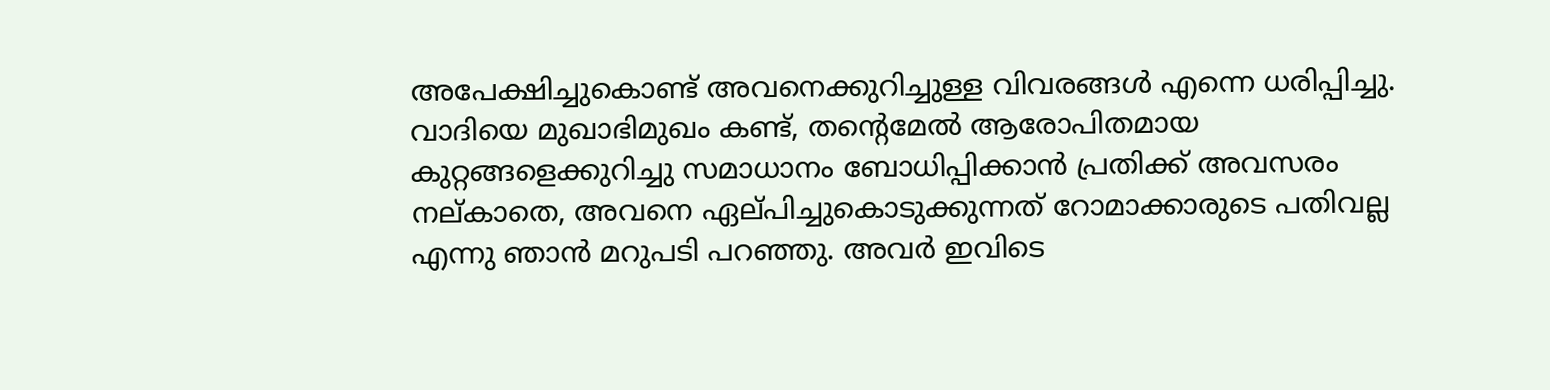അപേക്ഷിച്ചുകൊണ്ട് അവനെക്കുറിച്ചുള്ള വിവരങ്ങൾ എന്നെ ധരിപ്പിച്ചു. വാദിയെ മുഖാഭിമുഖം കണ്ട്, തന്റെമേൽ ആരോപിതമായ കുറ്റങ്ങളെക്കുറിച്ചു സമാധാനം ബോധിപ്പിക്കാൻ പ്രതിക്ക് അവസരം നല്കാതെ, അവനെ ഏല്‌പിച്ചുകൊടുക്കുന്നത് റോമാക്കാരുടെ പതിവല്ല എന്നു ഞാൻ മറുപടി പറഞ്ഞു. അവർ ഇവിടെ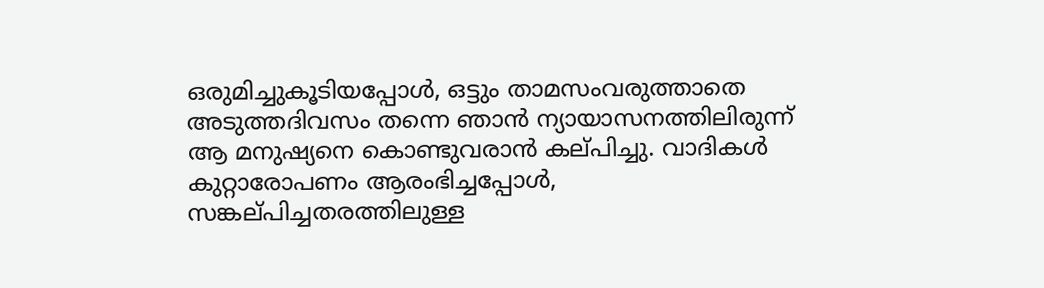ഒരുമിച്ചുകൂടിയപ്പോൾ, ഒട്ടും താമസംവരുത്താതെ അടുത്തദിവസം തന്നെ ഞാൻ ന്യായാസനത്തിലിരുന്ന് ആ മനുഷ്യനെ കൊണ്ടുവരാൻ കല്‌പിച്ചു. വാദികൾ കുറ്റാരോപണം ആരംഭിച്ചപ്പോൾ, സങ്കല്‌പിച്ചതരത്തിലുള്ള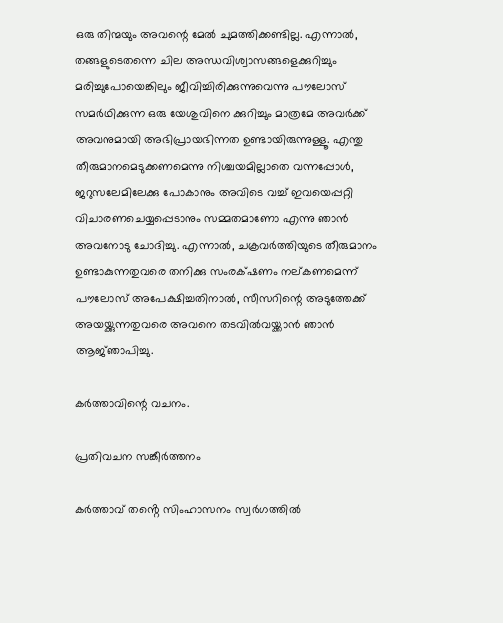ഒരു തിന്മയും അവന്റെ മേൽ ചുമത്തിക്കണ്ടില്ല. എന്നാൽ, തങ്ങളുടെതന്നെ ചില അന്ധവിശ്വാസങ്ങളെക്കുറിച്ചും മരിച്ചുപോയെങ്കിലും ജീവിച്ചിരിക്കുന്നുവെന്നു പൗലോസ് സമർഥിക്കുന്ന ഒരു യേശുവിനെ ക്കുറിച്ചും മാത്രമേ അവർക്ക് അവനുമായി അഭിപ്രായഭിന്നത ഉണ്ടായിരുന്നുള്ളൂ. എന്തു തീരുമാനമെടുക്കണമെന്നു നിശ്ചയമില്ലാതെ വന്നപ്പോൾ, ജറുസലേമിലേക്കു പോകാനും അവിടെ വച്ച് ഇവയെപ്പറ്റി വിചാരണചെയ്യപ്പെടാനും സമ്മതമാണോ എന്നു ഞാൻ അവനോടു ചോദിച്ചു. എന്നാൽ, ചക്രവർത്തിയുടെ തീരുമാനം ഉണ്ടാകുന്നതുവരെ തനിക്കു സംരക്‌ഷണം നല്‌കണമെന്ന് പൗലോസ് അപേക്ഷിച്ചതിനാൽ, സീസറിന്റെ അടുത്തേക്ക് അയയ്ക്കുന്നതുവരെ അവനെ തടവിൽവയ്ക്കാൻ ഞാൻ ആജ്‌ഞാപിച്ചു.

കർത്താവിന്റെ വചനം.

പ്രതിവചന സങ്കീർത്തനം

കർത്താവ് തൻ്റെ സിംഹാസനം സ്വർഗത്തിൽ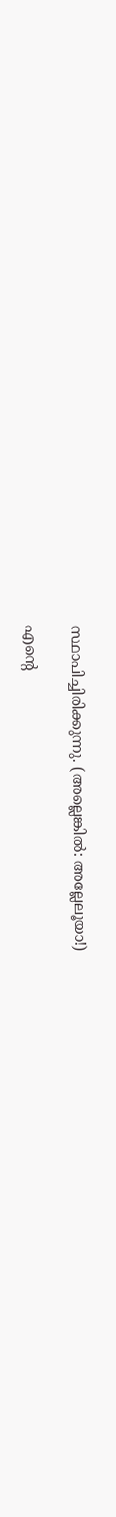സ്ഥാപിച്ചിരിക്കുന്നു. (അല്ലെങ്കിൽ: അല്ലേലൂയാ!)

എന്റെ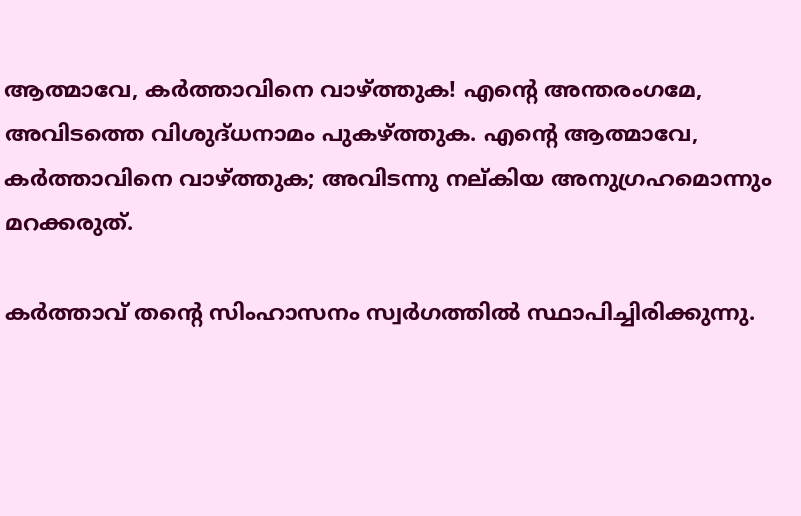ആത്മാവേ, കർത്താവിനെ വാഴ്ത്തുക! എന്റെ അന്തരംഗമേ, അവിടത്തെ വിശുദ്‌ധനാമം പുകഴ്ത്തുക. എന്റെ ആത്മാവേ, കർത്താവിനെ വാഴ്ത്തുക; അവിടന്നു നല്കിയ അനുഗ്രഹമൊന്നും മറക്കരുത്.

കർത്താവ് തൻ്റെ സിംഹാസനം സ്വർഗത്തിൽ സ്ഥാപിച്ചിരിക്കുന്നു.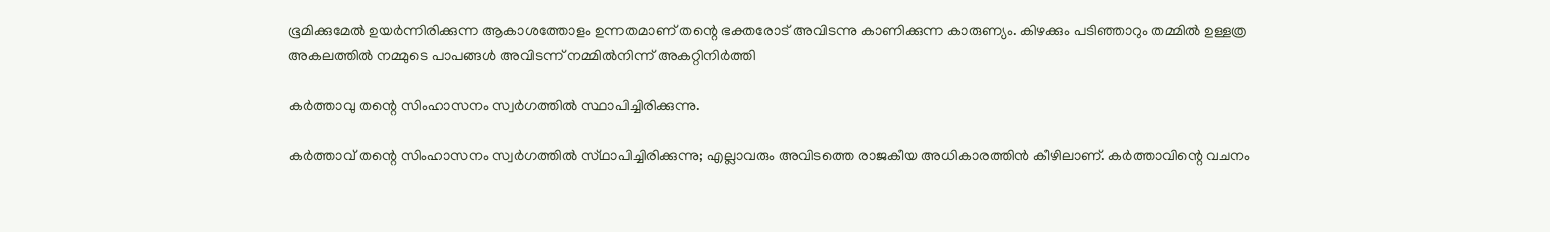ഭൂമിക്കുമേൽ ഉയർന്നിരിക്കുന്ന ആകാശത്തോളം ഉന്നതമാണ് തന്റെ ഭക്തരോട് അവിടന്നു കാണിക്കുന്ന കാരുണ്യം. കിഴക്കും പടിഞ്ഞാറും തമ്മിൽ ഉള്ളത്ര അകലത്തിൽ നമ്മുടെ പാപങ്ങൾ അവിടന്ന് നമ്മിൽനിന്ന് അകറ്റിനിർത്തി

കർത്താവു തന്റെ സിംഹാസനം സ്വർഗത്തിൽ സ്ഥാപിച്ചിരിക്കുന്നു.

കർത്താവ് തന്റെ സിംഹാസനം സ്വർഗത്തിൽ സ്‌ഥാപിച്ചിരിക്കുന്നു; എല്ലാവരും അവിടത്തെ രാജകീയ അധികാരത്തിൻ കീഴിലാണ്. കർത്താവിന്റെ വചനം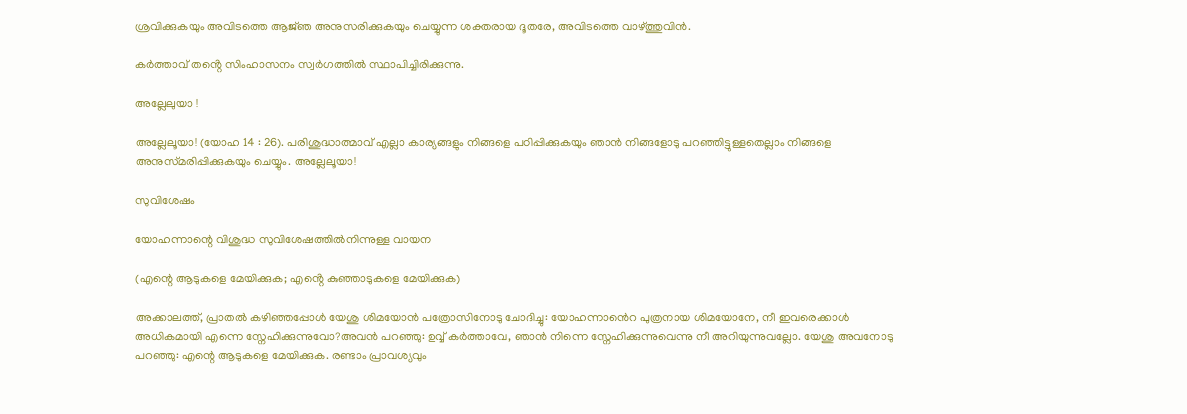ശ്രവിക്കുകയും അവിടത്തെ ആജ്‌ഞ അനുസരിക്കുകയും ചെയ്യുന്ന ശക്തരായ ദൂതരേ, അവിടത്തെ വാഴ്ത്തുവിൻ.

കർത്താവ് തൻ്റെ സിംഹാസനം സ്വർഗത്തിൽ സ്ഥാപിച്ചിരിക്കുന്നു.

അല്ലേലുയാ !

അല്ലേലൂയാ! (യോഹ 14 : 26). പരിശുദ്ധാത്മാവ് എല്ലാ കാര്യങ്ങളും നിങ്ങളെ പഠിപ്പിക്കുകയും ഞാൻ നിങ്ങളോടു പറഞ്ഞിട്ടുള്ളതെല്ലാം നിങ്ങളെ അനുസ്‌മരിപ്പിക്കുകയും ചെയ്യും. അല്ലേലൂയാ!

സുവിശേഷം

യോഹന്നാന്റെ വിശുദ്ധ സുവിശേഷത്തിൽനിന്നുള്ള വായന

(എന്റെ ആടുകളെ മേയിക്കുക; എൻ്റെ കുഞ്ഞാടുകളെ മേയിക്കുക)

അക്കാലത്ത്, പ്രാതൽ കഴിഞ്ഞപ്പോൾ യേശു ശിമയോൻ പത്രോസിനോടു ചോദിച്ചു: യോഹന്നാൻെറ പുത്രനായ ശിമയോനേ, നീ ഇവരെക്കാൾ അധികമായി എന്നെ സ്നേഹിക്കുന്നുവോ?അവൻ പറഞ്ഞു: ഉവ്വ് കർത്താവേ, ഞാൻ നിന്നെ സ്നേഹിക്കുന്നുവെന്നു നീ അറിയുന്നുവല്ലോ. യേശു അവനോടു പറഞ്ഞു: എന്റെ ആടുകളെ മേയിക്കുക. രണ്ടാം പ്രാവശ്യവും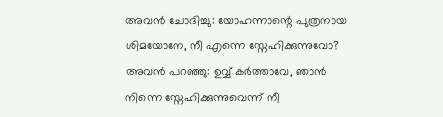അവൻ ചോദിച്ചു: യോഹന്നാന്റെ പുത്രനായ ശിമയോനേ, നീ എന്നെ സ്നേഹിക്കുന്നുവോ? അവൻ പറഞ്ഞു: ഉവ്വ് കർത്താവേ, ഞാൻ നിന്നെ സ്നേഹിക്കുന്നുവെന്ന് നീ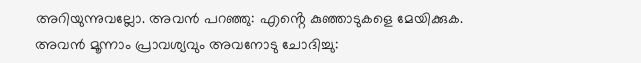അറിയുന്നുവല്ലോ. അവൻ പറഞ്ഞു: എൻ്റെ കുഞ്ഞാടുകളെ മേയിക്കുക. അവൻ മൂന്നാം പ്രാവശ്യവും അവനോടു ചോദിച്ചു: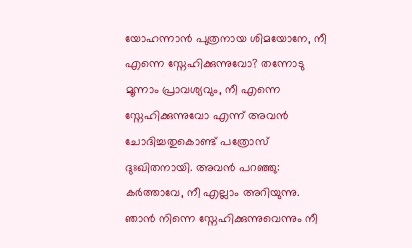യോഹന്നാൻ പുത്രനായ ശിമയോനേ, നീ എന്നെ സ്നേഹിക്കുന്നുവോ? തന്നോടു മൂന്നാം പ്രാവശ്യവും, നീ എന്നെ സ്നേഹിക്കുന്നുവോ എന്ന് അവൻ ചോദിച്ചതുകൊണ്ട് പത്രോസ് ദുഃഖിതനായി. അവൻ പറഞ്ഞു: കർത്താവേ, നീ എല്ലാം അറിയുന്നു. ഞാൻ നിന്നെ സ്നേഹിക്കുന്നുവെന്നും നീ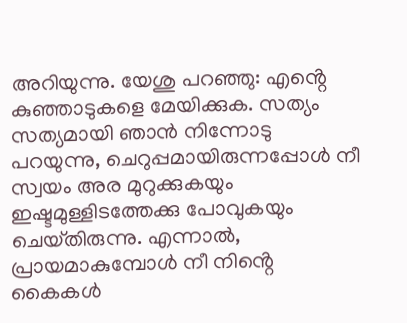അറിയുന്നു. യേശു പറഞ്ഞു: എൻ്റെ കുഞ്ഞാടുകളെ മേയിക്കുക. സത്യം സത്യമായി ഞാൻ നിന്നോടു പറയുന്നു, ചെറുപ്പമായിരുന്നപ്പോൾ നീ സ്വയം അര മുറുക്കുകയും ഇഷ്ടമുള്ളിടത്തേക്കു പോവുകയും ചെയ്‌തിരുന്നു. എന്നാൽ, പ്രായമാകുമ്പോൾ നീ നിൻ്റെ കൈകൾ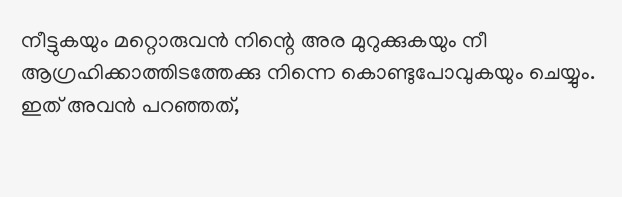നീട്ടുകയും മറ്റൊരുവൻ നിന്റെ അര മുറുക്കുകയും നീ ആഗ്രഹിക്കാത്തിടത്തേക്കു നിന്നെ കൊണ്ടുപോവുകയും ചെയ്യും. ഇത് അവൻ പറഞ്ഞത്,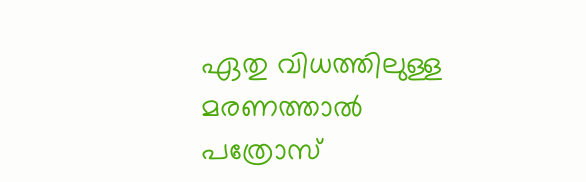ഏതു വിധത്തിലുള്ള മരണത്താൽ പത്രോസ്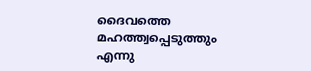ദൈവത്തെ മഹത്ത്വപ്പെടുത്തും എന്നു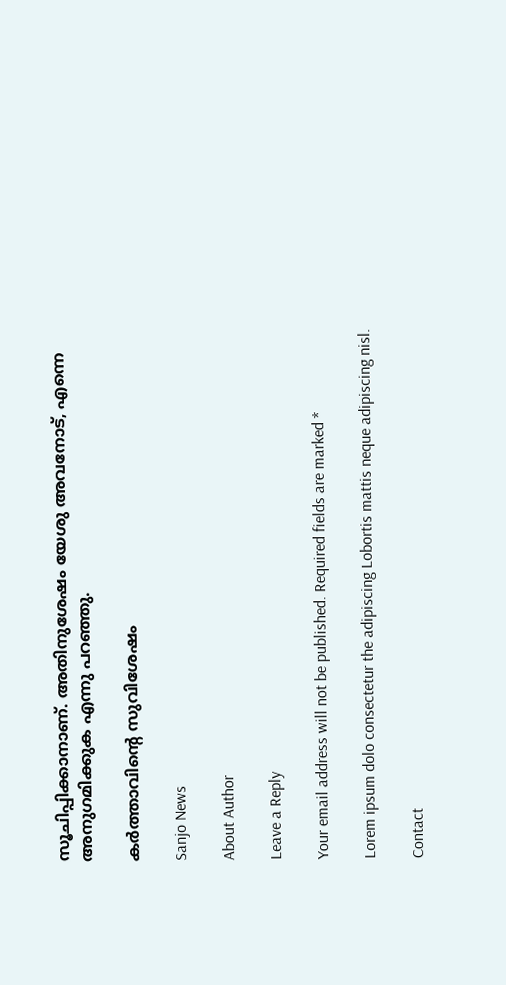സൂചിപ്പിക്കാനാണ്. അതിനുശേഷം യേശു അവനോട്, എന്നെ അനുഗമിക്കുക എന്നു പറഞ്ഞു.

കർത്താവിന്റെ സുവിശേഷം

Sanjo News

About Author

Leave a Reply

Your email address will not be published. Required fields are marked *

Lorem ipsum dolo consectetur the adipiscing Lobortis mattis neque adipiscing nisl.

Contact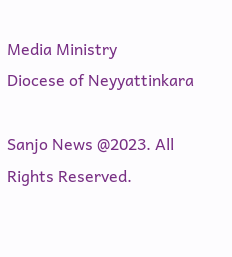Media Ministry
Diocese of Neyyattinkara

Sanjo News @2023. All Rights Reserved.